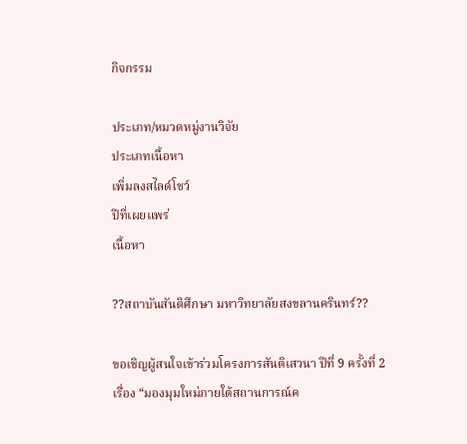กิจกรรม

ประเภท/หมวดหมู่งานวิจัย
ประเภทเนื้อหา
เพิ่มลงสไลด์โชว์
ปีที่เผยแพร่
เนื้อหา

??สถาบันสันติศึกษา มหาวิทยาลัยสงขลานครินทร์??

ขอเชิญผู้สนใจเข้าร่วมโครงการสันติเสวนา ปีที่ 9 ครั้งที่ 2
เรื่อง “มองมุมใหม่ภายใต้สถานการณ์ค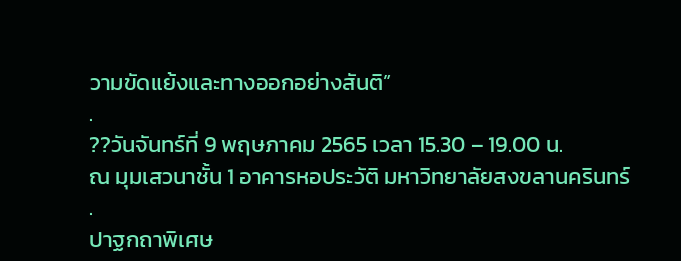วามขัดแย้งและทางออกอย่างสันติ”
.
??วันจันทร์ที่ 9 พฤษภาคม 2565 เวลา 15.30 – 19.00 น.
ณ มุมเสวนาชั้น 1 อาคารหอประวัติ มหาวิทยาลัยสงขลานครินทร์
.
ปาฐกถาพิเศษ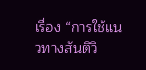เรื่อง “การใช้แนวทางสันติวิ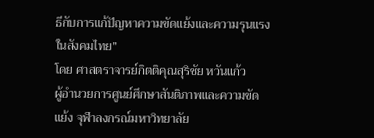ธีกับการแก้ปัญหาความขัดแย้งและความรุนแรงในสังคมไทย”
โดย ศาสตราจารย์กิตติคุณสุริชัย หวันแก้ว
ผู้อำนวยการศูนย์ศึกษาสันติภาพและความขัดแย้ง จุฬาลงกรณ์มหาวิทยาลัย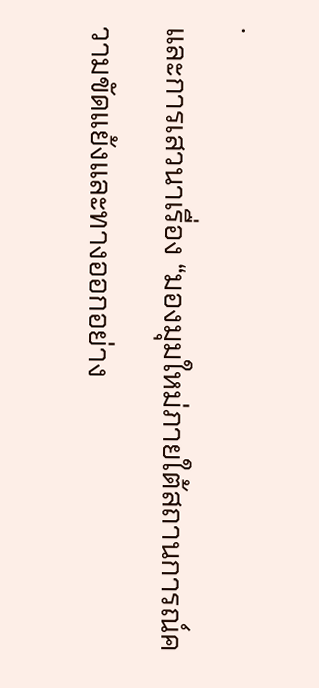.
และการเสวนาเรื่อง “มองมุมใหม่ภายใต้สถานการณ์ความขัดแย้งและทางออกอย่าง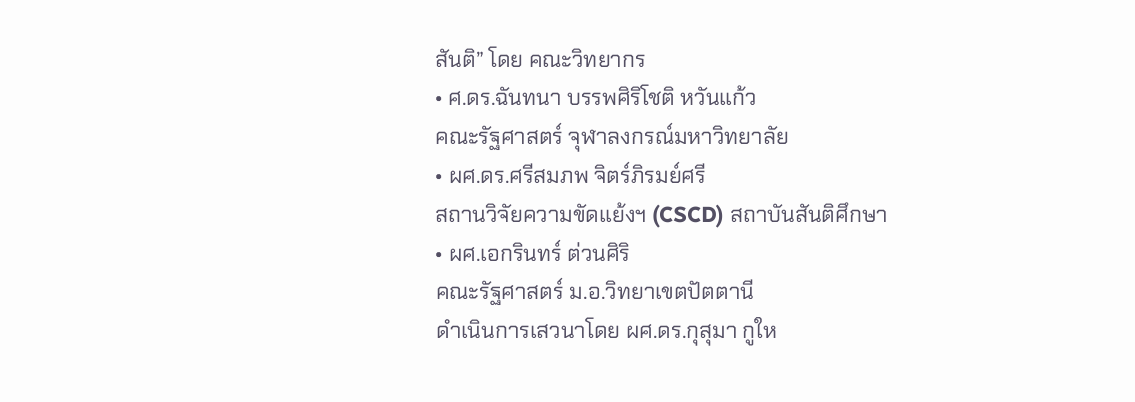สันติ” โดย คณะวิทยากร
• ศ.ดร.ฉันทนา บรรพศิริโชติ หวันแก้ว
คณะรัฐศาสตร์ จุฬาลงกรณ์มหาวิทยาลัย
• ผศ.ดร.ศรีสมภพ จิตร์ภิรมย์ศรี
สถานวิจัยความขัดแย้งฯ (CSCD) สถาบันสันติศึกษา
• ผศ.เอกรินทร์ ต่วนศิริ
คณะรัฐศาสตร์ ม.อ.วิทยาเขตปัตตานี
ดำเนินการเสวนาโดย ผศ.ดร.กุสุมา กูให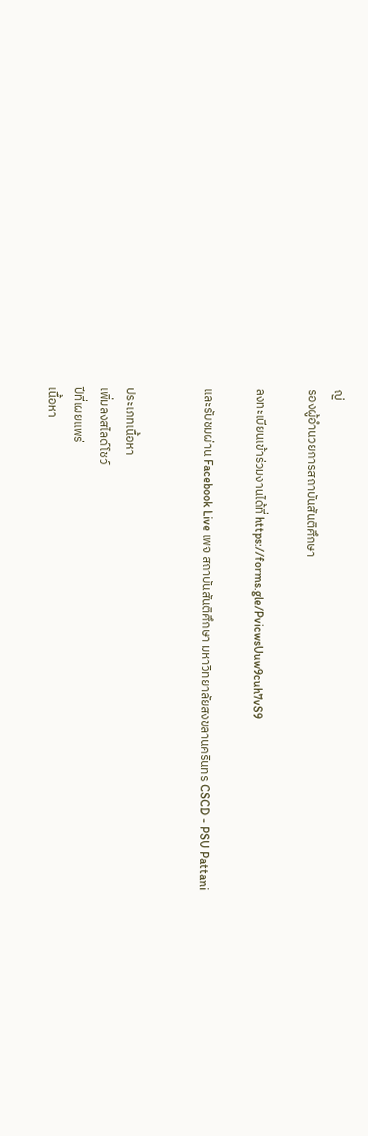ญ่
รองผู้อำนวยการสถาบันสันติศึกษา

ลงทะเบียนเข้าร่วมงานได้ที่ https://forms.gle/PvicwsUuw9cuh7vS9

และรับชมผ่าน Facebook Live เพจ สถาบันสันติศึกษา มหาวิทยาลัยสงขลานครินทร CSCD - PSU Pattani


ประเภทเนื้อหา
เพิ่มลงสไลด์โชว์
ปีที่เผยแพร่
เนื้อหา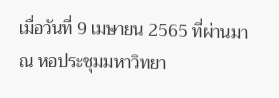เมื่อวันที่ 9 เมษายน 2565 ที่ผ่านมา ณ หอประชุมมหาวิทยา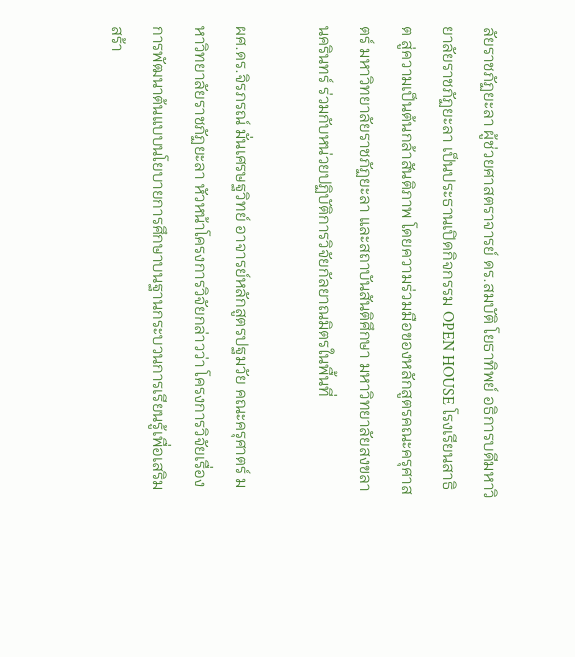ลัยราชภัฏยะลา ผู้ช่วยศาสตราจารย์ ดร.สมบัติ โยธาทิพย์ อธิการบดีมหาวิยาลัยราชภัฏยะลา เป็นประธานเปิดกิจกรรม OPEN HOUSE โรงเรียนสาธิต สู่ความเป็นต้นกล้าสันติภาพ โดยความร่วมมือของหลักสูตรคณะครุศาสตร์ มหาวิทยาลัยราชภัฏยะลา และสถาบันสันติศึกษา มหาวิทยาลัยสงขลานครินทร์ ร่วมกับหน่วยปฏิบัติการวิจัยกัลยาณมิตรในพื้นที่

ผศ.ดร.จิรภรณ์ มั่นเศรษฐวิทย์ อาจารย์หลักสูตรปฐมวัย คณะครุศาตร์ มหาวิทยาลัยราชภัฏยะลา หัวหน้าโครงการวิจัยกล่าวว่า โครงการวิจัยเรื่องการพัฒนาต้นแบบนโยบายการศึกษาบนฐานกระบวนการเรียนรู้เพื่อเสริมสร้า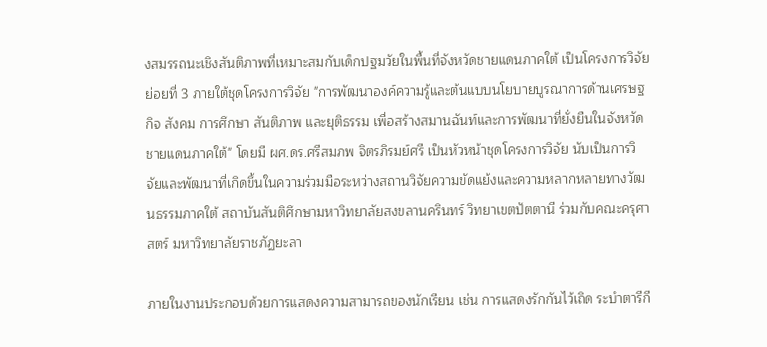งสมรรถนะเชิงสันติภาพที่เหมาะสมกับเด็กปฐมวัยในพื้นที่จังหวัดชายแดนภาคใต้ เป็นโครงการวิจัยย่อยที่ 3 ภายใต้ชุดโครงการวิจัย "การพัฒนาองค์ความรู้และต้นแบบนโยบายบูรณาการด้านเศรษฐกิจ สังคม การศึกษา สันติภาพ และยุติธรรม เพื่อสร้างสมานฉันท์และการพัฒนาที่ยั่งยืนในจังหวัดชายแดนภาคใต้" โดยมี ผศ.ดร.ศรีสมภพ จิตรภิรมย์ศรี เป็นหัวหน้าชุดโครงการวิจัย นับเป็นการวิจัยและพัฒนาที่เกิดขึ้นในความร่วมมือระหว่างสถานวิจัยความขัดแย้งและความหลากหลายทางวัฒนธรรมภาคใต้ สถาบันสันติศึกษามหาวิทยาลัยสงขลานครินทร์ วิทยาเขตปัตตานี ร่วมกับคณะครุศาสตร์ มหาวิทยาลัยราชภัฏยะลา

ภายในงานประกอบด้วยการแสดงความสามารถของนักเรียน เช่น การแสดงรักกันไว้เถิด ระบำตารีกี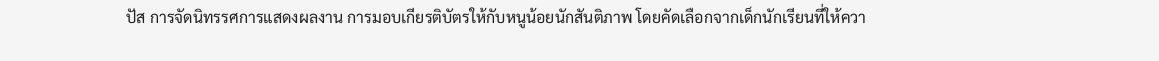ปัส การจัดนิทรรศการแสดงผลงาน การมอบเกียรติบัตรให้กับหนูน้อยนักสันติภาพ โดยคัดเลือกจากเด็กนักเรียนที่ให้ควา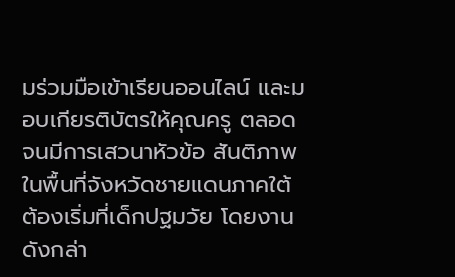มร่วมมือเข้าเรียนออนไลน์ และมอบเกียรติบัตรให้คุณครู ตลอดจนมีการเสวนาหัวข้อ สันติภาพในพื้นที่จังหวัดชายแดนภาคใต้ต้องเริ่มที่เด็กปฐมวัย โดยงานดังกล่า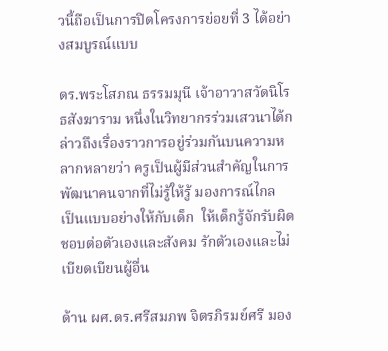วนี้ถือเป็นการปิดโครงการย่อยที่ 3 ได้อย่างสมบูรณ์แบบ

ดร.พระโสภณ ธรรมมุนี เจ้าอาวาสวัดนิโรธสังฆาราม หนึ่งในวิทยากรร่วมเสวนาได้กล่าวถึงเรื่องราวการอยู่ร่วมกันบนความหลากหลายว่า ครูเป็นผู้มีส่วนสำคัญในการพัฒนาคนจากที่ไม่รู้ให้รู้ มองการณ์ไกล  เป็นแบบอย่างให้กับเด็ก  ให้เด็กรู้จักรับผิดชอบต่อตัวเองและสังคม รักตัวเองและไม่เบียดเบียนผู้อื่น

ด้าน ผศ.ดร.ศรีสมภพ จิตรภิรมย์ศรี มอง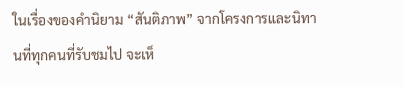ในเรื่องของคำนิยาม “สันติภาพ” จากโครงการและนิทานที่ทุกคนที่รับชมไป จะเห็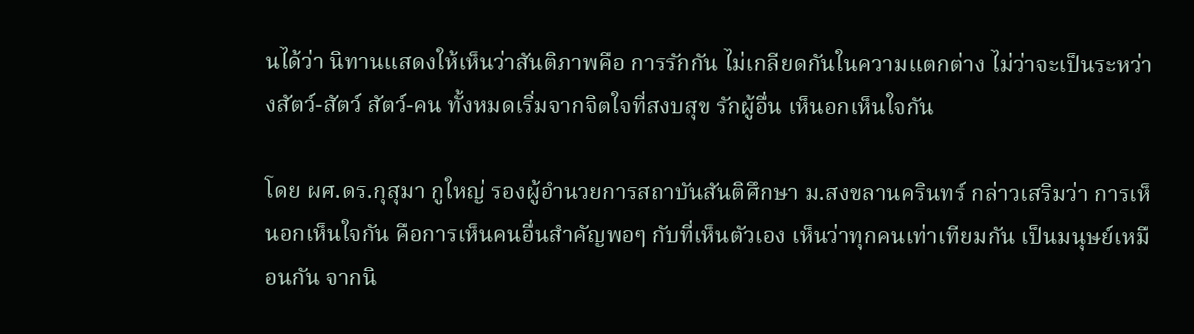นได้ว่า นิทานแสดงให้เห็นว่าสันติภาพคือ การรักกัน ไม่เกลียดกันในความแตกต่าง ไม่ว่าจะเป็นระหว่างสัตว์-สัตว์ สัตว์-คน ทั้งหมดเริ่มจากจิตใจที่สงบสุข รักผู้อื่น เห็นอกเห็นใจกัน

โดย ผศ.ดร.กุสุมา กูใหญ่ รองผู้อำนวยการสถาบันสันติศึกษา ม.สงขลานครินทร์ กล่าวเสริมว่า การเห็นอกเห็นใจกัน คือการเห็นคนอื่นสำคัญพอๆ กับที่เห็นตัวเอง เห็นว่าทุกคนเท่าเทียมกัน เป็นมนุษย์เหมือนกัน จากนิ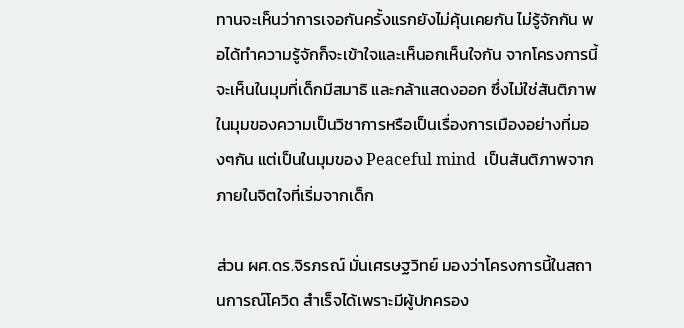ทานจะเห็นว่าการเจอกันครั้งแรกยังไม่คุ้นเคยกัน ไม่รู้จักกัน พอได้ทำความรู้จักก็จะเข้าใจและเห็นอกเห็นใจกัน จากโครงการนี้จะเห็นในมุมที่เด็กมีสมาธิ และกล้าแสดงออก ซึ่งไม่ใช่สันติภาพในมุมของความเป็นวิชาการหรือเป็นเรื่องการเมืองอย่างที่มองๆกัน แต่เป็นในมุมของ Peaceful mind  เป็นสันติภาพจากภายในจิตใจที่เริ่มจากเด็ก

ส่วน ผศ.ดร.จิรภรณ์ มั่นเศรษฐวิทย์ มองว่าโครงการนี้ในสถานการณ์โควิด สำเร็จได้เพราะมีผู้ปกครอง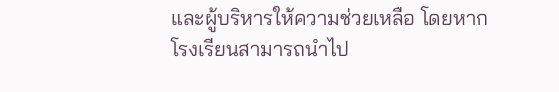และผู้บริหารให้ความช่วยเหลือ โดยหากโรงเรียนสามารถนำไป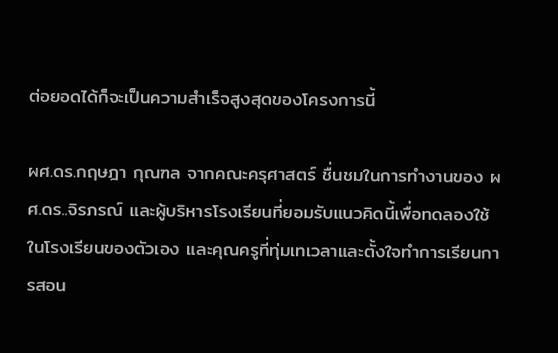ต่อยอดได้ก็จะเป็นความสำเร็จสูงสุดของโครงการนี้

ผศ.ดร.กฤษฎา กุณฑล จากคณะครุศาสตร์ ชื่นชมในการทำงานของ ผศ.ดร..จิรภรณ์ และผู้บริหารโรงเรียนที่ยอมรับแนวคิดนี้เพื่อทดลองใช้ในโรงเรียนของตัวเอง และคุณครูที่ทุ่มเทเวลาและตั้งใจทำการเรียนการสอน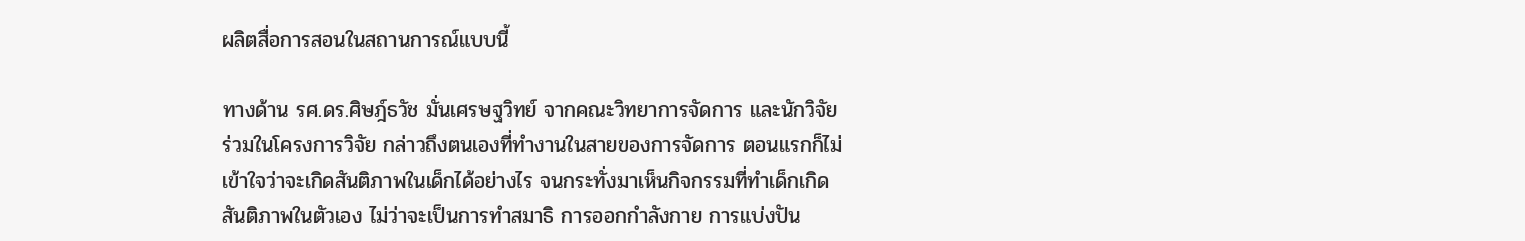ผลิตสื่อการสอนในสถานการณ์แบบนี้

ทางด้าน รศ.ดร.ศิษฎ์ธวัช มั่นเศรษฐวิทย์ จากคณะวิทยาการจัดการ และนักวิจัยร่วมในโครงการวิจัย กล่าวถึงตนเองที่ทำงานในสายของการจัดการ ตอนแรกก็ไม่เข้าใจว่าจะเกิดสันติภาพในเด็กได้อย่างไร จนกระทั่งมาเห็นกิจกรรมที่ทำเด็กเกิดสันติภาพในตัวเอง ไม่ว่าจะเป็นการทำสมาธิ การออกกำลังกาย การแบ่งปัน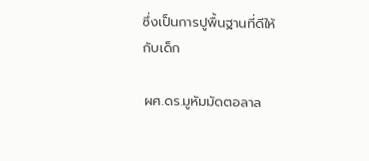ซึ่งเป็นการปูพื้นฐานที่ดีให้กับเด็ก

ผศ.ดร.มูหัมมัดตอลาล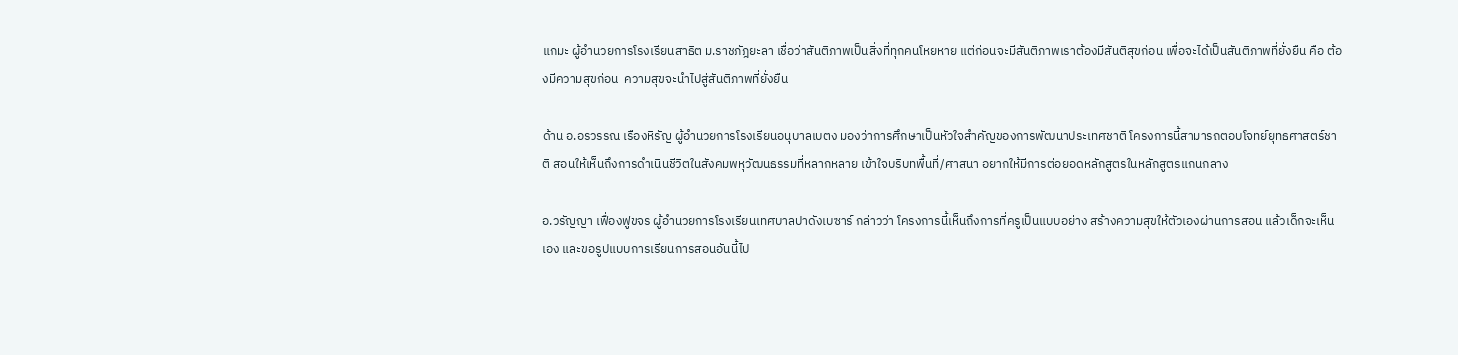แกมะ ผู้อำนวยการโรงเรียนสาธิต ม.ราชภัฎยะลา เชื่อว่าสันติภาพเป็นสิ่งที่ทุกคนโหยหาย แต่ก่อนจะมีสันติภาพเราต้องมีสันติสุขก่อน เพื่อจะได้เป็นสันติภาพที่ยั่งยืน คือ ต้องมีความสุขก่อน  ความสุขจะนำไปสู่สันติภาพที่ยั่งยืน

ด้าน อ.อรวรรณ เรืองหิรัญ ผู้อำนวยการโรงเรียนอนุบาลเบตง มองว่าการศึกษาเป็นหัวใจสำคัญของการพัฒนาประเทศชาติ โครงการนี้สามารถตอบโจทย์ยุทธศาสตร์ชาติ สอนให้เห็นถึงการดำเนินชีวิตในสังคมพหุวัฒนธรรมที่หลากหลาย เข้าใจบริบทพื้นที่/ศาสนา อยากให้มีการต่อยอดหลักสูตรในหลักสูตรแกนกลาง

อ.วรัญญา เฟื่องฟูขจร ผู้อำนวยการโรงเรียนเทศบาลปาดังเบซาร์ กล่าวว่า โครงการนี้เห็นถึงการที่ครูเป็นแบบอย่าง สร้างความสุขให้ตัวเองผ่านการสอน แล้วเด็กจะเห็นเอง และขอรูปแบบการเรียนการสอนอันนี้ไป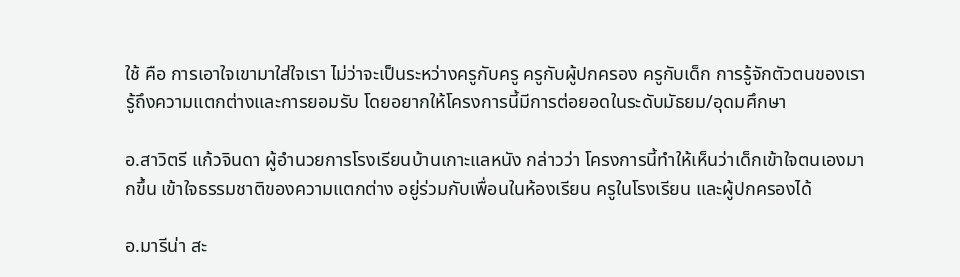ใช้ คือ การเอาใจเขามาใส่ใจเรา ไม่ว่าจะเป็นระหว่างครูกับครู ครูกับผู้ปกครอง ครูกับเด็ก การรู้จักตัวตนของเรา รู้ถึงความแตกต่างและการยอมรับ โดยอยากให้โครงการนี้มีการต่อยอดในระดับมัธยม/อุดมศึกษา

อ.สาวิตรี แก้วจินดา ผู้อำนวยการโรงเรียนบ้านเกาะแลหนัง กล่าวว่า โครงการนี้ทำให้เห็นว่าเด็กเข้าใจตนเองมากขึ้น เข้าใจธรรมชาติของความแตกต่าง อยู่ร่วมกับเพื่อนในห้องเรียน ครูในโรงเรียน และผู้ปกครองได้

อ.มารีน่า สะ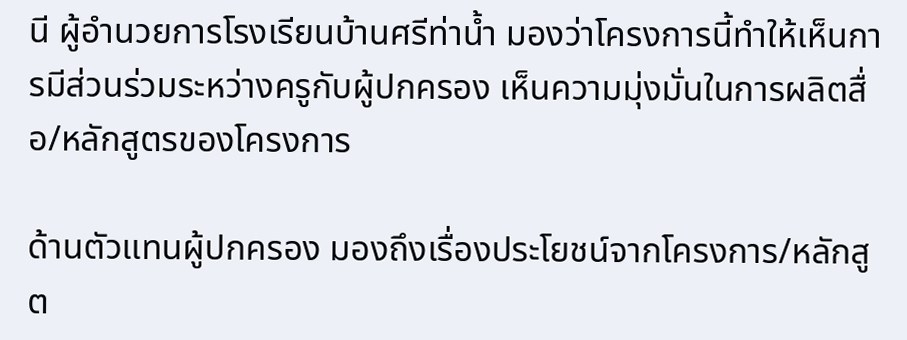นี ผู้อำนวยการโรงเรียนบ้านศรีท่าน้ำ มองว่าโครงการนี้ทำให้เห็นการมีส่วนร่วมระหว่างครูกับผู้ปกครอง เห็นความมุ่งมั่นในการผลิตสื่อ/หลักสูตรของโครงการ

ด้านตัวแทนผู้ปกครอง มองถึงเรื่องประโยชน์จากโครงการ/หลักสูต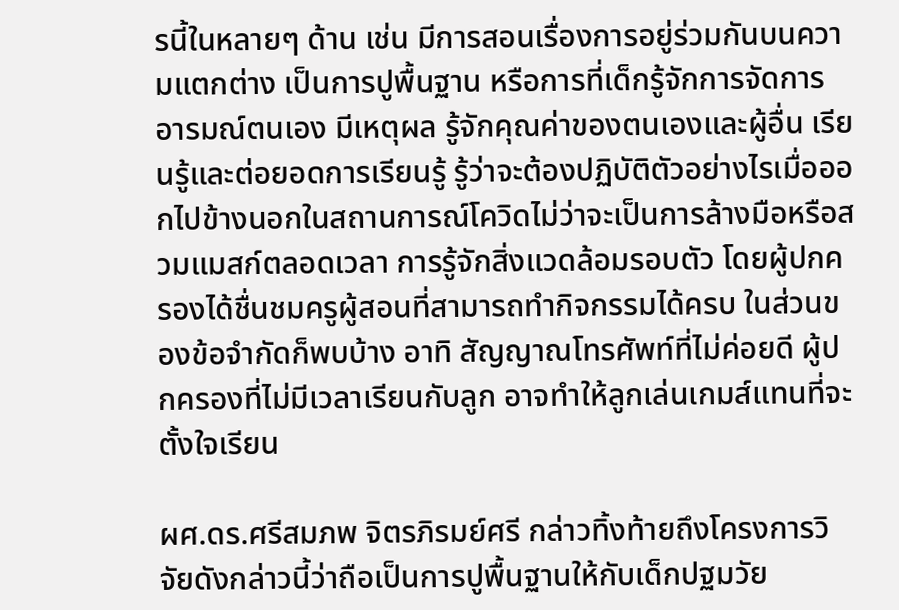รนี้ในหลายๆ ด้าน เช่น มีการสอนเรื่องการอยู่ร่วมกันบนความแตกต่าง เป็นการปูพื้นฐาน หรือการที่เด็กรู้จักการจัดการอารมณ์ตนเอง มีเหตุผล รู้จักคุณค่าของตนเองและผู้อื่น เรียนรู้และต่อยอดการเรียนรู้ รู้ว่าจะต้องปฏิบัติตัวอย่างไรเมื่อออกไปข้างนอกในสถานการณ์โควิดไม่ว่าจะเป็นการล้างมือหรือสวมแมสก์ตลอดเวลา การรู้จักสิ่งแวดล้อมรอบตัว โดยผู้ปกครองได้ชื่นชมครูผู้สอนที่สามารถทำกิจกรรมได้ครบ ในส่วนของข้อจำกัดก็พบบ้าง อาทิ สัญญาณโทรศัพท์ที่ไม่ค่อยดี ผู้ปกครองที่ไม่มีเวลาเรียนกับลูก อาจทำให้ลูกเล่นเกมส์แทนที่จะตั้งใจเรียน

ผศ.ดร.ศรีสมภพ จิตรภิรมย์ศรี กล่าวทิ้งท้ายถึงโครงการวิจัยดังกล่าวนี้ว่าถือเป็นการปูพื้นฐานให้กับเด็กปฐมวัย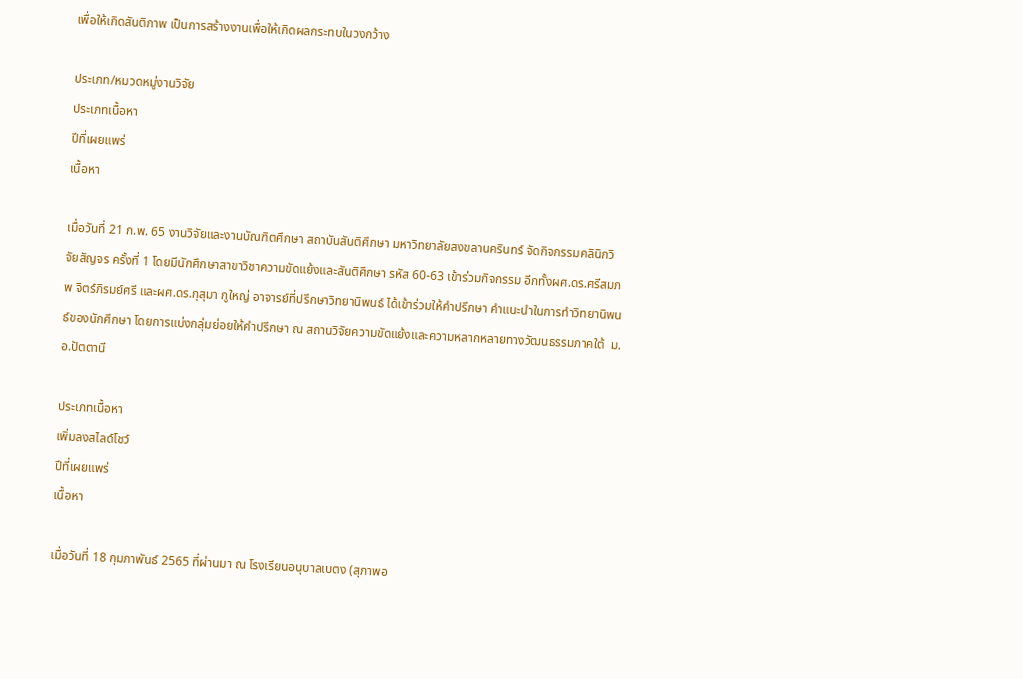เพื่อให้เกิดสันติภาพ เป็นการสร้างงานเพื่อให้เกิดผลกระทบในวงกว้าง

ประเภท/หมวดหมู่งานวิจัย
ประเภทเนื้อหา
ปีที่เผยแพร่
เนื้อหา

เมื่อวันที่ 21 ก.พ. 65 งานวิจัยและงานบัณฑิตศึกษา สถาบันสันติศึกษา มหาวิทยาลัยสงขลานครินทร์ จัดกิจกรรมคลินิกวิจัยสัญจร ครั้งที่ 1 โดยมีนักศึกษาสาขาวิชาความขัดแย้งและสันติศึกษา รหัส 60-63 เข้าร่วมกิจกรรม อีกทั้งผศ.ดร.ศรีสมภพ จิตร์ภิรมย์ศรี และผศ.ดร.กุสุมา กูใหญ่ อาจารย์ที่ปรึกษาวิทยานิพนธ์ ได้เข้าร่วมให้คำปรึกษา คำแนะนำในการทำวิทยานิพนธ์ของนักศึกษา โดยการแบ่งกลุ่มย่อยให้คำปรึกษา ณ สถานวิจัยความขัดแย้งและความหลากหลายทางวัฒนธรรมภาคใต้  ม.อ.ปัตตานี

ประเภทเนื้อหา
เพิ่มลงสไลด์โชว์
ปีที่เผยแพร่
เนื้อหา

เมื่อวันที่ 18 กุมภาพันธ์ 2565 ที่ผ่านมา ณ โรงเรียนอนุบาลเบตง (สุภาพอ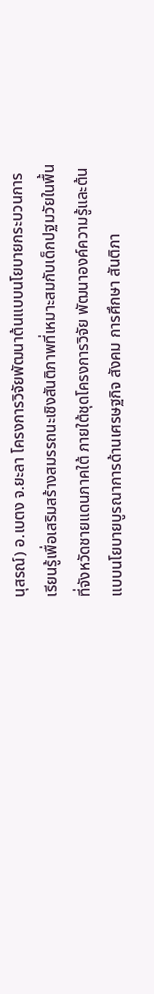นุสรณ์) อ.เบตง จ.ยะลา โครงการวิจัยพัฒนาต้นแบบนโยบายกระบวนการเรียนรู้เพื่อเสริมสร้างสมรรถนะเชิงสันติภาพที่เหมาะสมกับเด็กปฐมวัยในพื้นที่จังหวัดชายแดนภาคใต้ ภายใต้ชุดโครงการวิจัย พัฒนาองค์ความรู้และต้นแบบนโยบายบูรณาการด้านเศรษฐกิจ สังคม การศึกษา สันติภา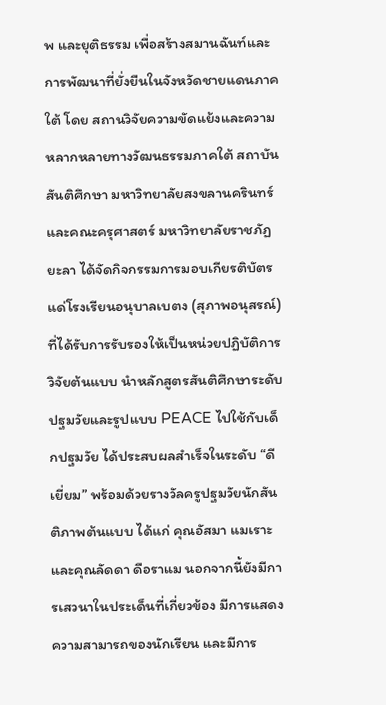พ และยุติธรรม เพื่อสร้างสมานฉันท์และการพัฒนาที่ยั่งยืนในจังหวัดชายแดนภาคใต้ โดย สถานวิจัยความขัดแย้งและความหลากหลายทางวัฒนธรรมภาคใต้ สถาบันสันติศึกษา มหาวิทยาลัยสงขลานครินทร์ และคณะครุศาสตร์ มหาวิทยาลัยราชภัฏยะลา ได้จัดกิจกรรมการมอบเกียรติบัตรแด่โรงเรียนอนุบาลเบตง (สุภาพอนุสรณ์) ที่ได้รับการรับรองให้เป็นหน่วยปฏิบัติการวิจัยต้นแบบ นำหลักสูตรสันติศึกษาระดับปฐมวัยและรูปแบบ PEACE ไปใช้กับเด็กปฐมวัย ได้ประสบผลสำเร็จในระดับ “ดีเยี่ยม” พร้อมด้วยรางวัลครูปฐมวัยนักสันติภาพต้นแบบ ได้แก่ คุณอัสมา แมเราะ และคุณลัดดา ดือราแม นอกจากนี้ยังมีการเสวนาในประเด็นที่เกี่ยวข้อง มีการแสดงความสามารถของนักเรียน และมีการ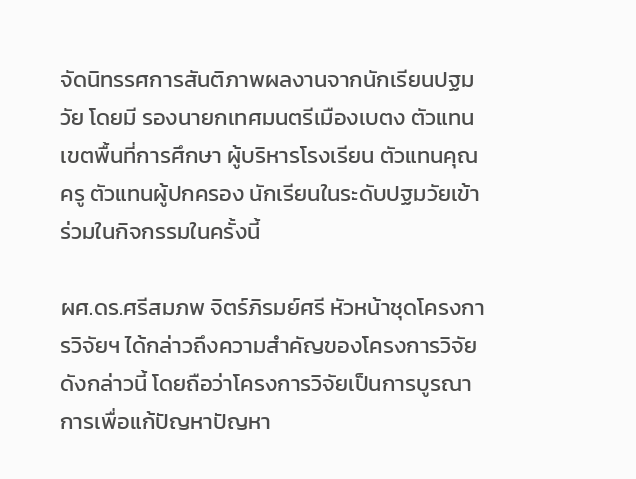จัดนิทรรศการสันติภาพผลงานจากนักเรียนปฐมวัย โดยมี รองนายกเทศมนตรีเมืองเบตง ตัวแทนเขตพื้นที่การศึกษา ผู้บริหารโรงเรียน ตัวแทนคุณครู ตัวแทนผู้ปกครอง นักเรียนในระดับปฐมวัยเข้าร่วมในกิจกรรมในครั้งนี้

ผศ.ดร.ศรีสมภพ จิตร์ภิรมย์ศรี หัวหน้าชุดโครงการวิจัยฯ ได้กล่าวถึงความสำคัญของโครงการวิจัยดังกล่าวนี้ โดยถือว่าโครงการวิจัยเป็นการบูรณาการเพื่อแก้ปัญหาปัญหา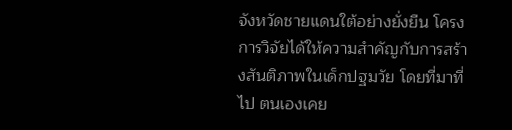จังหวัดชายแดนใต้อย่างยั่งยืน โครงการวิจัยได้ให้ความสำคัญกับการสร้างสันติภาพในเด็กปฐมวัย โดยที่มาที่ไป ตนเองเคย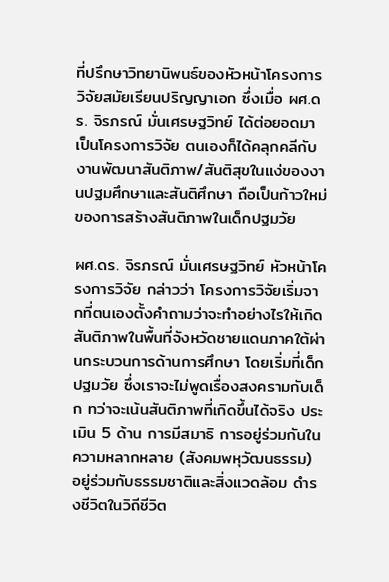ที่ปรึกษาวิทยานิพนธ์ของหัวหน้าโครงการวิจัยสมัยเรียนปริญญาเอก ซึ่งเมื่อ ผศ.ดร. จิรภรณ์ มั่นเศรษฐวิทย์ ได้ต่อยอดมาเป็นโครงการวิจัย ตนเองก็ได้คลุกคลีกับงานพัฒนาสันติภาพ/สันติสุขในแง่ของงานปฐมศึกษาและสันติศึกษา ถือเป็นก้าวใหม่ของการสร้างสันติภาพในเด็กปฐมวัย

ผศ.ดร. จิรภรณ์ มั่นเศรษฐวิทย์ หัวหน้าโครงการวิจัย กล่าวว่า โครงการวิจัยเริ่มจากที่ตนเองตั้งคำถามว่าจะทำอย่างไรให้เกิดสันติภาพในพื้นที่จังหวัดชายแดนภาคใต้ผ่านกระบวนการด้านการศึกษา โดยเริ่มที่เด็กปฐมวัย ซึ่งเราจะไม่พูดเรื่องสงครามกับเด็ก ทว่าจะเน้นสันติภาพที่เกิดขึ้นได้จริง ประเมิน 5 ด้าน การมีสมาธิ การอยู่ร่วมกันในความหลากหลาย (สังคมพหุวัฒนธรรม) อยู่ร่วมกับธรรมชาติและสิ่งแวดล้อม ดำรงชีวิตในวิถีชีวิต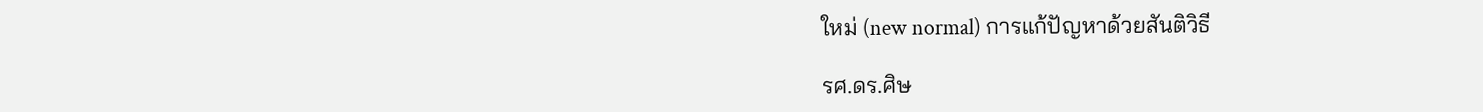ใหม่ (new normal) การแก้ปัญหาด้วยสันติวิธี

รศ.ดร.ศิษ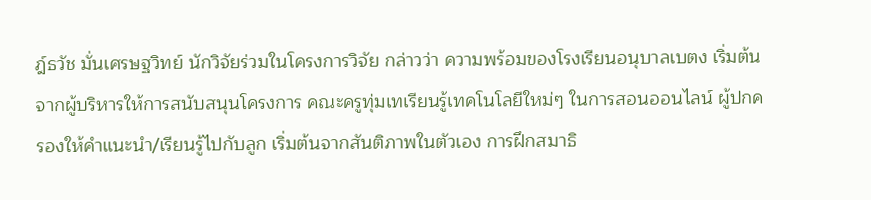ฎ์ธวัช มั่นเศรษฐวิทย์ นักวิจัยร่วมในโครงการวิจัย กล่าวว่า ความพร้อมของโรงเรียนอนุบาลเบตง เริ่มต้นจากผู้บริหารให้การสนับสนุนโครงการ คณะครูทุ่มเทเรียนรู้เทคโนโลยีใหม่ๆ ในการสอนออนไลน์ ผู้ปกครองให้คำแนะนำ/เรียนรู้ไปกับลูก เริ่มต้นจากสันติภาพในตัวเอง การฝึกสมาธิ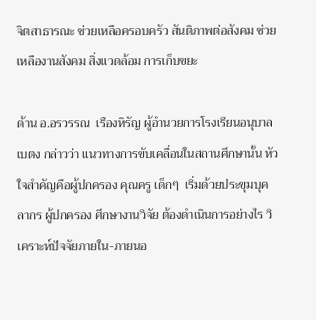จิตสาธารณะ ช่วยเหลือครอบครัว สันติภาพต่อสังคม ช่วยเหลืองานสังคม สิ่งแวดล้อม การเก็บขยะ

ด้าน อ.อรวรรณ  เรืองหิรัญ ผู้อำนวยการโรงเรียนอนุบาลเบตง กล่าวว่า แนวทางการขับเคลื่อนในสถานศึกษานั้น หัวใจสำคัญคือผู้ปกครอง คุณครู เด็กๆ  เริ่มด้วยประขุมบุคลากร ผู้ปกครอง ศึกษางานวิจัย ต้องดำเนินการอย่างไร วิเคราะห์ปัจจัยภายใน-ภายนอ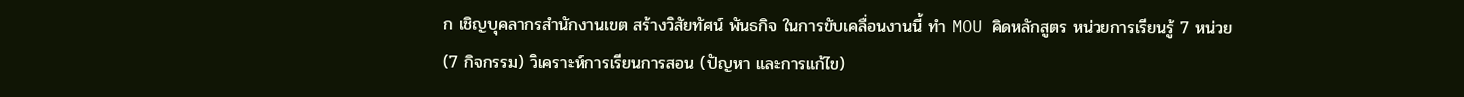ก เชิญบุคลากรสำนักงานเขต สร้างวิสัยทัศน์ พันธกิจ ในการขับเคลื่อนงานนี้ ทำ MOU คิดหลักสูตร หน่วยการเรียนรู้ 7 หน่วย (7 กิจกรรม) วิเคราะห์การเรียนการสอน (ปัญหา และการแก้ไข)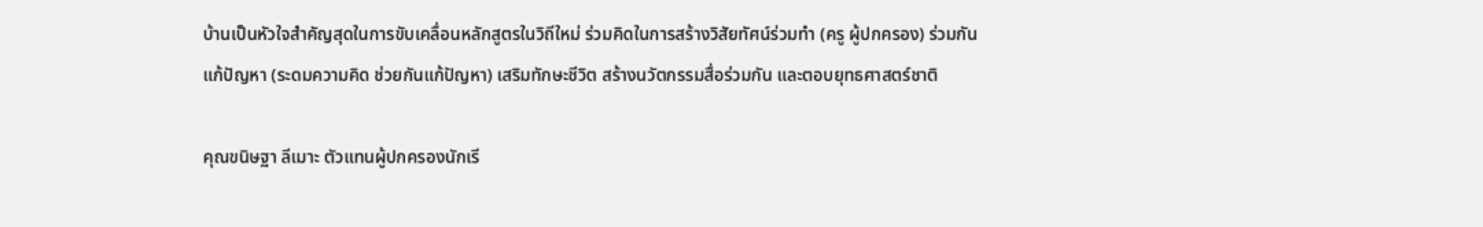บ้านเป็นหัวใจสำคัญสุดในการขับเคลื่อนหลักสูตรในวิถีใหม่ ร่วมคิดในการสร้างวิสัยทัศน์ร่วมทำ (ครู ผู้ปกครอง) ร่วมกันแก้ปัญหา (ระดมความคิด ช่วยกันแก้ปัญหา) เสริมทักษะชีวิต สร้างนวัตกรรมสื่อร่วมกัน และตอบยุทธศาสตร์ชาติ

คุณขนิษฐา ลีเมาะ ตัวแทนผู้ปกครองนักเรี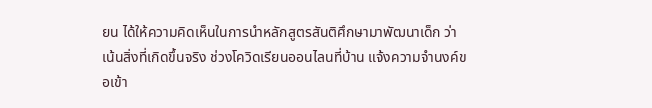ยน ได้ให้ความคิดเห็นในการนำหลักสูตรสันติศึกษามาพัฒนาเด็ก ว่าเน้นสิ่งที่เกิดขึ้นจริง ช่วงโควิดเรียนออนไลนที่บ้าน แจ้งความจำนงค์ขอเข้า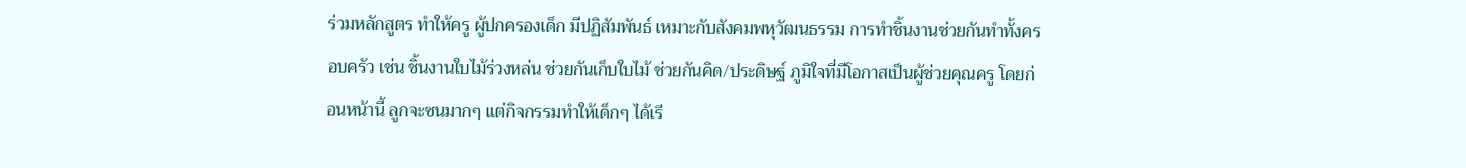ร่วมหลักสูตร ทำให้ครู ผู้ปกครองเด็ก มีปฏิสัมพันธ์ เหมาะกับสังคมพหุวัฒนธรรม การทำชิ้นงานช่วยกันทำทั้งครอบครัว เช่น ชิ้นงานใบไม้ร่วงหล่น ช่วยกันเก็บใบไม้ ช่วยกันคิด/ประดิษฐ์ ภูมิใจที่มีโอกาสเป็นผู้ช่วยคุณครู โดยก่อนหน้านี้ ลูกจะซนมากๆ แต่กิจกรรมทำให้เด็กๆ ได้เรี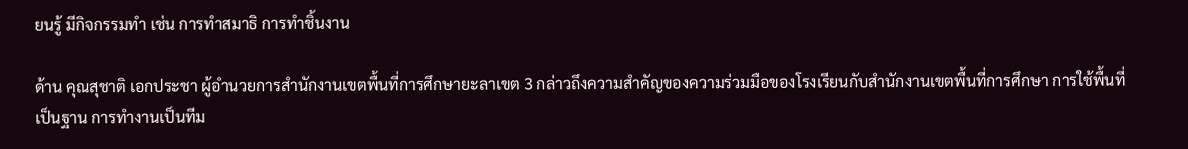ยนรู้ มีกิจกรรมทำ เช่น การทำสมาธิ การทำชิ้นงาน

ด้าน คุณสุชาติ เอกประชา ผู้อำนวยการสำนักงานเขตพื้นที่การศึกษายะลาเขต 3 กล่าวถึงความสำคัญของความร่วมมือของโรงเรียนกับสำนักงานเขตพื้นที่การศึกษา การใช้พื้นที่เป็นฐาน การทำงานเป็นทีม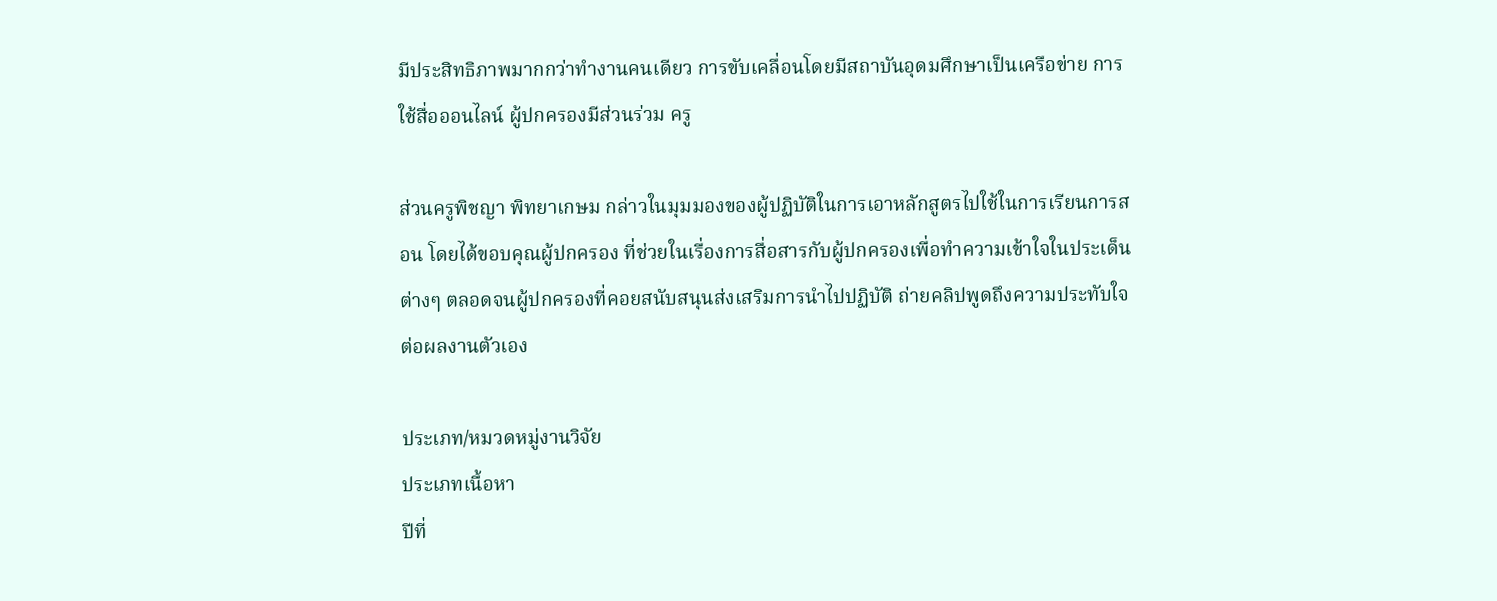มีประสิทธิภาพมากกว่าทำงานคนเดียว การขับเคลื่อนโดยมีสถาบันอุดมศึกษาเป็นเครือข่าย การใช้สื่อออนไลน์ ผู้ปกครองมีส่วนร่วม ครู

ส่วนครูพิชญา พิทยาเกษม กล่าวในมุมมองของผู้ปฏิบัติในการเอาหลักสูตรไปใช้ในการเรียนการสอน โดยได้ขอบคุณผู้ปกครอง ที่ช่วยในเรื่องการสื่อสารกับผู้ปกครองเพื่อทำความเข้าใจในประเด็นต่างๆ ตลอดจนผู้ปกครองที่คอยสนับสนุนส่งเสริมการนำไปปฏิบัติ ถ่ายคลิปพูดถึงความประทับใจต่อผลงานตัวเอง

ประเภท/หมวดหมู่งานวิจัย
ประเภทเนื้อหา
ปีที่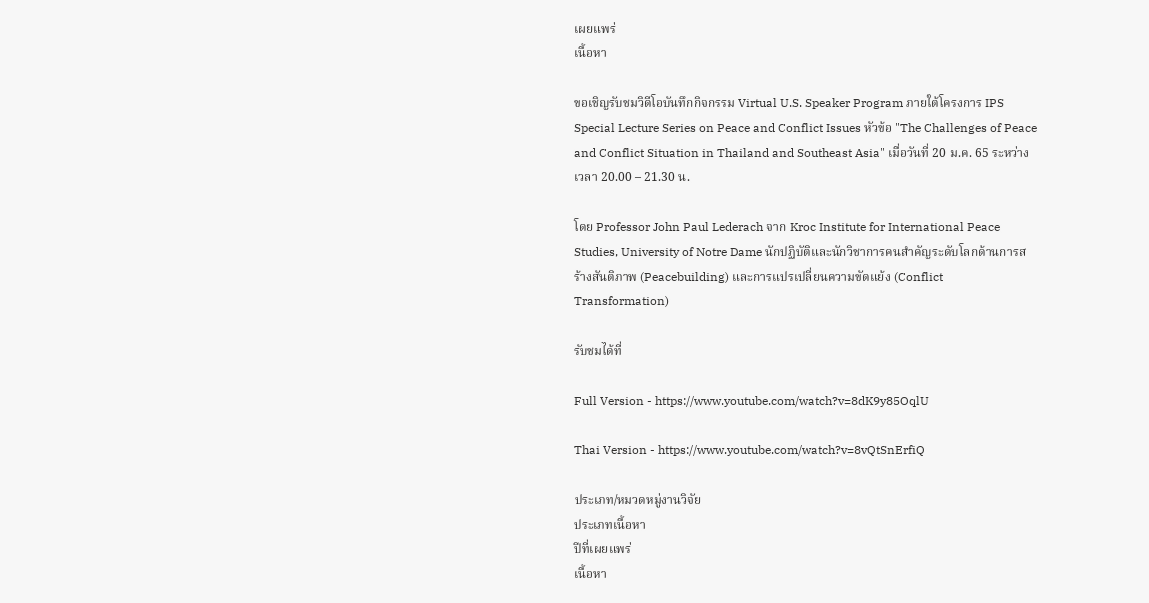เผยแพร่
เนื้อหา

ขอเชิญรับชมวิดีโอบันทึกกิจกรรม Virtual U.S. Speaker Program ภายใต้โครงการ IPS Special Lecture Series on Peace and Conflict Issues หัวข้อ "The Challenges of Peace and Conflict Situation in Thailand and Southeast Asia" เมื่อวันที่ 20 ม.ค. 65 ระหว่างเวลา 20.00 – 21.30 น.

โดย Professor John Paul Lederach จาก Kroc Institute for International Peace Studies, University of Notre Dame นักปฏิบัติและนักวิชาการคนสำคัญระดับโลกด้านการสร้างสันติภาพ (Peacebuilding) และการแปรเปลี่ยนความขัดแย้ง (Conflict Transformation)

รับชมได้ที่

Full Version - https://www.youtube.com/watch?v=8dK9y85OqlU

Thai Version - https://www.youtube.com/watch?v=8vQtSnErfiQ

ประเภท/หมวดหมู่งานวิจัย
ประเภทเนื้อหา
ปีที่เผยแพร่
เนื้อหา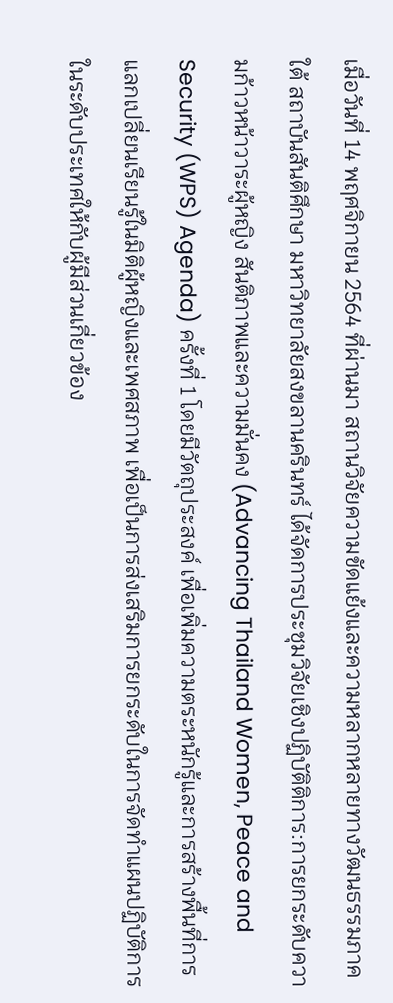เมื่อวันที่ 14 พฤศจิกายน 2564 ที่ผ่านมา สถานวิจัยความขัดแย้งและความหลากหลายทางวัฒนธรรมภาคใต้ สถาบันสันติศึกษา มหาวิทยาลัยสงขลานครินทร์ ได้จัดการประชุมวิจัยเชิงปฏิบัติติการ:การยกระดับความก้าวหน้าวาระผู้หญิง สันติภาพและความมั่นคง (Advancing Thailand Women, Peace and Security (WPS) Agenda) ครั้งที่ 1 โดยมีวัตถุประสงค์ เพื่อเพิ่มความตระหนักรู้และการสร้างพื้นที่การแลกเปลี่ยนเรียนรู้ในมิติผู้หญิงและเพศสภาพ เพื่อเป็นการส่งเสริมการยกระดับในการจัดทำแผนปฏิบัติการในระดับประเทศให้กับผู้มีส่วนเกี่ยวข้อง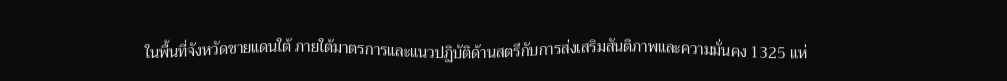ในพื้นที่จังหวัดชายแดนใต้ ภายใต้มาตรการและแนวปฏิบัติด้านสตรีกับการส่งเสริมสันติภาพและความมั่นคง 1325 แห่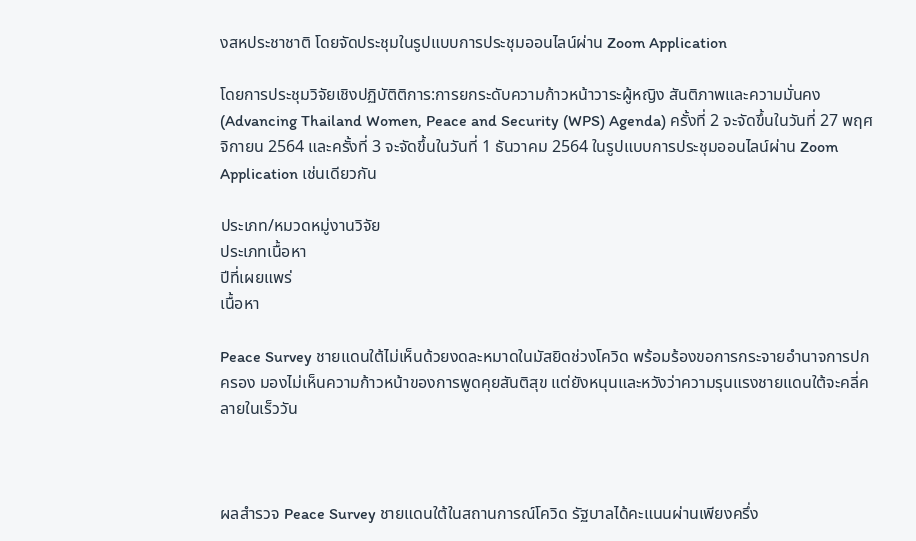งสหประชาชาติ โดยจัดประชุมในรูปแบบการประชุมออนไลน์ผ่าน Zoom Application

โดยการประชุมวิจัยเชิงปฏิบัติติการ:การยกระดับความก้าวหน้าวาระผู้หญิง สันติภาพและความมั่นคง (Advancing Thailand Women, Peace and Security (WPS) Agenda) ครั้งที่ 2 จะจัดขึ้นในวันที่ 27 พฤศจิกายน 2564 และครั้งที่ 3 จะจัดขึ้นในวันที่ 1 ธันวาคม 2564 ในรูปแบบการประชุมออนไลน์ผ่าน Zoom Application เช่นเดียวกัน

ประเภท/หมวดหมู่งานวิจัย
ประเภทเนื้อหา
ปีที่เผยแพร่
เนื้อหา

Peace Survey ชายแดนใต้ไม่เห็นด้วยงดละหมาดในมัสยิดช่วงโควิด พร้อมร้องขอการกระจายอำนาจการปกครอง มองไม่เห็นความก้าวหน้าของการพูดคุยสันติสุข แต่ยังหนุนและหวังว่าความรุนแรงชายแดนใต้จะคลี่คลายในเร็ววัน



ผลสำรวจ Peace Survey ชายแดนใต้ในสถานการณ์โควิด รัฐบาลได้คะแนนผ่านเพียงครึ่ง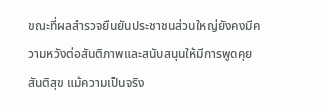ขณะที่ผลสำรวจยืนยันประชาชนส่วนใหญ่ยังคงมีความหวังต่อสันติภาพและสนับสนุนให้มีการพูดคุยสันติสุข แม้ความเป็นจริง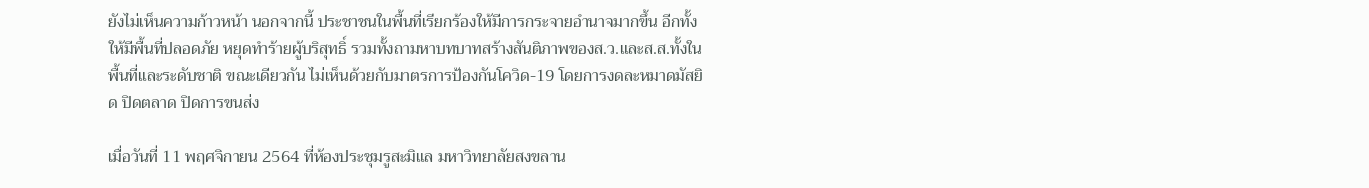ยังไม่เห็นความก้าวหน้า นอกจากนี้ ประชาชนในพื้นที่เรียกร้องให้มีการกระจายอำนาจมากขึ้น อีกทั้งให้มีพื้นที่ปลอดภัย หยุดทำร้ายผู้บริสุทธิ์ รวมทั้งถามหาบทบาทสร้างสันติภาพของส.ว.และส.ส.ทั้งในพื้นที่และระดับชาติ ขณะเดียวกัน ไม่เห็นด้วยกับมาตรการป้องกันโควิด-19 โดยการงดละหมาดมัสยิด ปิดตลาด ปิดการขนส่ง

เมื่อวันที่ 11 พฤศจิกายน 2564 ที่ห้องประชุมรูสะมิแล มหาวิทยาลัยสงขลาน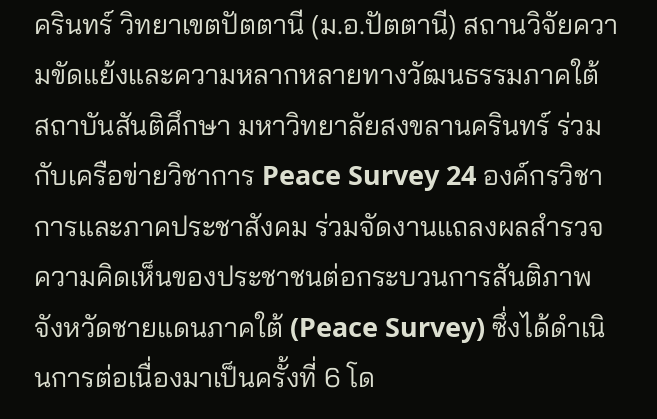ครินทร์ วิทยาเขตปัตตานี (ม.อ.ปัตตานี) สถานวิจัยความขัดแย้งและความหลากหลายทางวัฒนธรรมภาคใต้ สถาบันสันติศึกษา มหาวิทยาลัยสงขลานครินทร์ ร่วมกับเครือข่ายวิชาการ Peace Survey 24 องค์กรวิชาการและภาคประชาสังคม ร่วมจัดงานแถลงผลสำรวจความคิดเห็นของประชาชนต่อกระบวนการสันติภาพจังหวัดชายแดนภาคใต้ (Peace Survey) ซึ่งได้ดำเนินการต่อเนื่องมาเป็นครั้งที่ 6 โด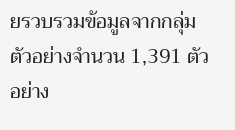ยรวบรวมข้อมูลจากกลุ่มตัวอย่างจำนวน 1,391 ตัวอย่าง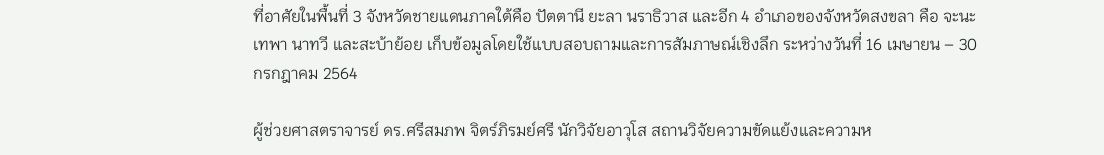ที่อาศัยในพื้นที่ 3 จังหวัดชายแดนภาคใต้คือ ปัตตานี ยะลา นราธิวาส และอีก 4 อำเภอของจังหวัดสงขลา คือ จะนะ เทพา นาทวี และสะบ้าย้อย เก็บข้อมูลโดยใช้แบบสอบถามและการสัมภาษณ์เชิงลึก ระหว่างวันที่ 16 เมษายน – 30 กรกฎาคม 2564

ผู้ช่วยศาสตราจารย์ ดร.ศรีสมภพ จิตร์ภิรมย์ศรี นักวิจัยอาวุโส สถานวิจัยความขัดแย้งและความห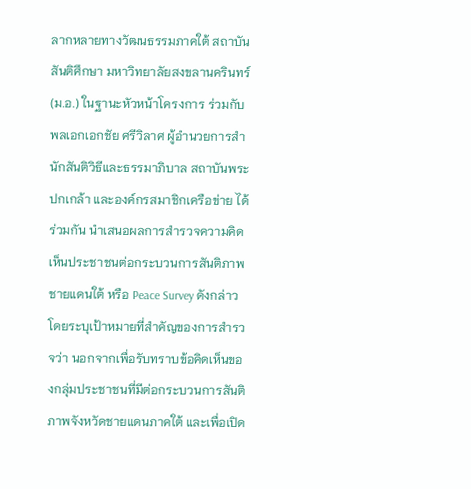ลากหลายทางวัฒนธรรมภาคใต้ สถาบันสันติศึกษา มหาวิทยาลัยสงขลานครินทร์ (ม.อ.) ในฐานะหัวหน้าโครงการ ร่วมกับพลเอกเอกชัย ศรีวิลาศ ผู้อำนวยการสำนักสันติวิธีและธรรมาภิบาล สถาบันพระปกเกล้า และองค์กรสมาชิกเครือข่าย ได้ร่วมกัน นำเสนอผลการสำรวจความคิดเห็นประชาชนต่อกระบวนการสันติภาพชายแดนใต้ หรือ Peace Survey ดังกล่าว โดยระบุเป้าหมายที่สำคัญของการสำรวจว่า นอกจากเพื่อรับทราบข้อคิดเห็นของกลุ่มประชาชนที่มีต่อกระบวนการสันติภาพจังหวัดชายแดนภาคใต้ และเพื่อเปิด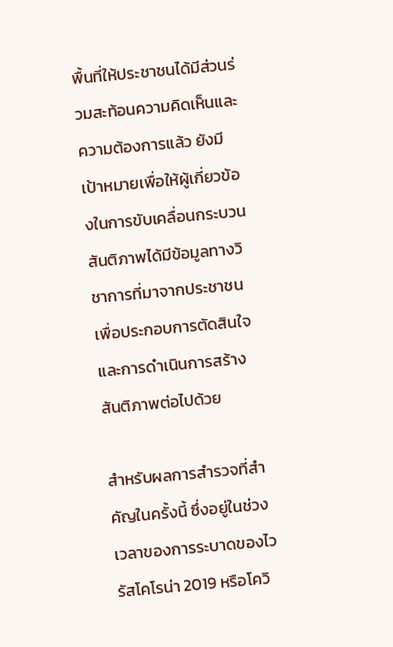พื้นที่ให้ประชาชนได้มีส่วนร่วมสะท้อนความคิดเห็นและความต้องการแล้ว ยังมีเป้าหมายเพื่อให้ผู้เกี่ยวข้องในการขับเคลื่อนกระบวนสันติภาพได้มีข้อมูลทางวิชาการที่มาจากประชาชนเพื่อประกอบการตัดสินใจและการดำเนินการสร้างสันติภาพต่อไปด้วย

สำหรับผลการสำรวจที่สำคัญในครั้งนี้ ซึ่งอยู่ในช่วงเวลาของการระบาดของไวรัสโคโรน่า 2019 หรือโควิ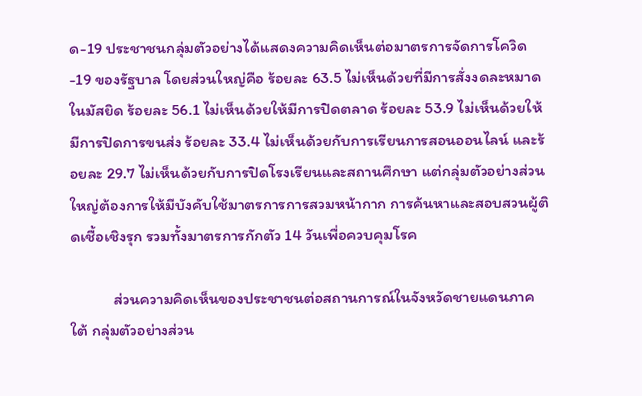ด-19 ประชาชนกลุ่มตัวอย่างได้แสดงความคิดเห็นต่อมาตรการจัดการโควิด-19 ของรัฐบาล โดยส่วนใหญ่คือ ร้อยละ 63.5 ไม่เห็นด้วยที่มีการสั่งงดละหมาดในมัสยิด ร้อยละ 56.1 ไม่เห็นด้วยให้มีการปิดตลาด ร้อยละ 53.9 ไม่เห็นด้วยให้มีการปิดการขนส่ง ร้อยละ 33.4 ไม่เห็นด้วยกับการเรียนการสอนออนไลน์ และร้อยละ 29.7 ไม่เห็นด้วยกับการปิดโรงเรียนและสถานศึกษา แต่กลุ่มตัวอย่างส่วนใหญ่ต้องการให้มีบังคับใช้มาตรการการสวมหน้ากาก การค้นหาและสอบสวนผู้ติดเชื้อเชิงรุก รวมทั้งมาตรการกักตัว 14 วันเพื่อควบคุมโรค

            ส่วนความคิดเห็นของประชาชนต่อสถานการณ์ในจังหวัดชายแดนภาคใต้ กลุ่มตัวอย่างส่วน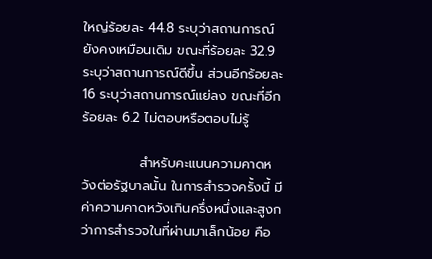ใหญ่ร้อยละ 44.8 ระบุว่าสถานการณ์ยังคงเหมือนเดิม ขณะที่ร้อยละ 32.9 ระบุว่าสถานการณ์ดีขึ้น ส่วนอีกร้อยละ 16 ระบุว่าสถานการณ์แย่ลง ขณะที่อีกร้อยละ 6.2 ไม่ตอบหรือตอบไม่รู้

            สำหรับคะแนนความคาดหวังต่อรัฐบาลนั้น ในการสำรวจครั้งนี้ มีค่าความคาดหวังเกินครึ่งหนึ่งและสูงกว่าการสำรวจในที่ผ่านมาเล็กน้อย คือ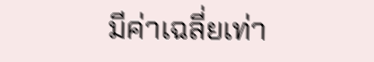มีค่าเฉลี่ยเท่า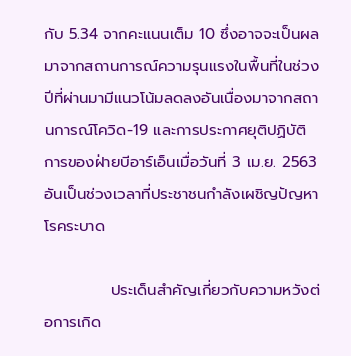กับ 5.34 จากคะแนนเต็ม 10 ซึ่งอาจจะเป็นผลมาจากสถานการณ์ความรุนแรงในพื้นที่ในช่วงปีที่ผ่านมามีแนวโน้มลดลงอันเนื่องมาจากสถานการณ์โควิด-19 และการประกาศยุติปฏิบัติการของฝ่ายบีอาร์เอ็นเมื่อวันที่ 3 เม.ย. 2563 อันเป็นช่วงเวลาที่ประชาชนกำลังเผชิญปัญหาโรคระบาด

            ประเด็นสำคัญเกี่ยวกับความหวังต่อการเกิด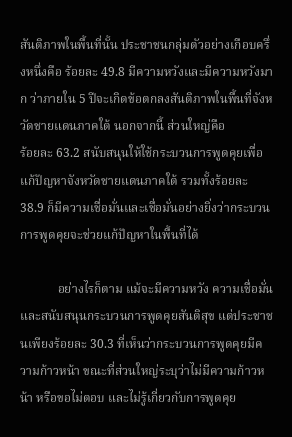สันติภาพในพื้นที่นั้น ประชาชนกลุ่มตัวอย่างเกือบครึ่งหนึ่งคือ ร้อยละ 49.8 มีความหวังและมีความหวังมาก ว่าภายใน 5 ปีจะเกิดข้อตกลงสันติภาพในพื้นที่จังหวัดชายแดนภาคใต้ นอกจากนี้ ส่วนใหญ่คือ
ร้อยละ 63.2 สนับสนุนให้ใช้กระบวนการพูดคุยเพื่อแก้ปัญหาจังหวัดชายแดนภาคใต้ รวมทั้งร้อยละ 38.9 ก็มีความเชื่อมั่นและเชื่อมั่นอย่างยิ่งว่ากระบวนการพูดคุยจะช่วยแก้ปัญหาในพื้นที่ได้

            อย่างไรก็ตาม แม้จะมีความหวัง ความเชื่อมั่น และสนับสนุนกระบวนการพูดคุยสันติสุข แต่ประชาชนเพียงร้อยละ 30.3 ที่เห็นว่ากระบวนการพูดคุยมีความก้าวหน้า ขณะที่ส่วนใหญ่ระบุว่าไม่มีความก้าวหน้า หรือขอไม่ตอบ และไม่รู้เกี่ยวกับการพูดคุย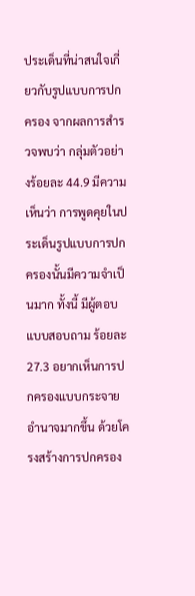ประเด็นที่น่าสนใจเกี่ยวกับรูปแบบการปกครอง จากผลการสำรวจพบว่า กลุ่มตัวอย่างร้อยละ 44.9 มีความเห็นว่า การพูดคุยในประเด็นรูปแบบการปกครองนั้นมีความจำเป็นมาก ทั้งนี้ มีผู้ตอบแบบสอบถาม ร้อยละ 27.3 อยากเห็นการปกครองแบบกระจายอำนาจมากขึ้น ด้วยโครงสร้างการปกครอง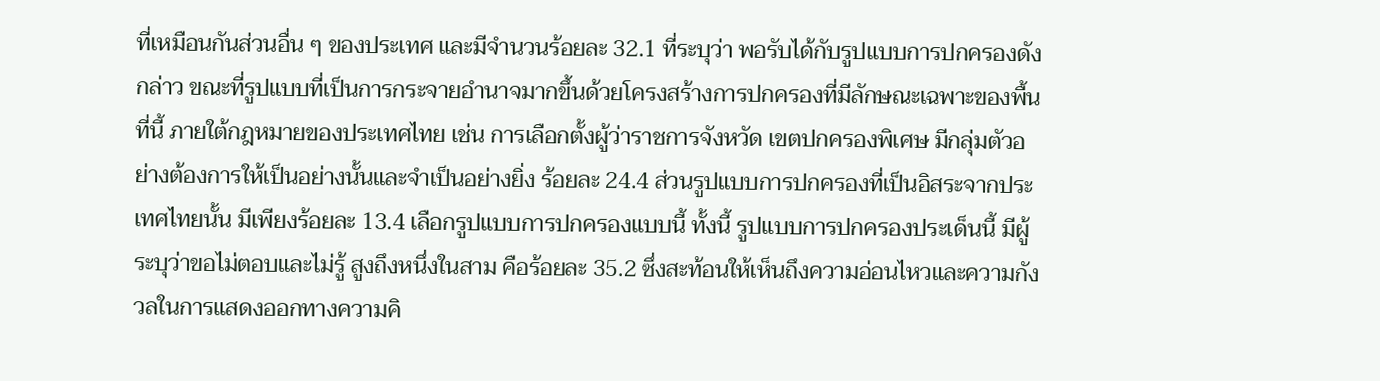ที่เหมือนกันส่วนอื่น ๆ ของประเทศ และมีจำนวนร้อยละ 32.1 ที่ระบุว่า พอรับได้กับรูปแบบการปกครองดังกล่าว ขณะที่รูปแบบที่เป็นการกระจายอำนาจมากขึ้นด้วยโครงสร้างการปกครองที่มีลักษณะเฉพาะของพื้นที่นี้ ภายใต้กฎหมายของประเทศไทย เช่น การเลือกตั้งผู้ว่าราชการจังหวัด เขตปกครองพิเศษ มีกลุ่มตัวอย่างต้องการให้เป็นอย่างนั้นและจำเป็นอย่างยิ่ง ร้อยละ 24.4 ส่วนรูปแบบการปกครองที่เป็นอิสระจากประเทศไทยนั้น มีเพียงร้อยละ 13.4 เลือกรูปแบบการปกครองแบบนี้ ทั้งนี้ รูปแบบการปกครองประเด็นนี้ มีผู้ระบุว่าขอไม่ตอบและไม่รู้ สูงถึงหนึ่งในสาม คือร้อยละ 35.2 ซึ่งสะท้อนให้เห็นถึงความอ่อนไหวและความกังวลในการแสดงออกทางความคิ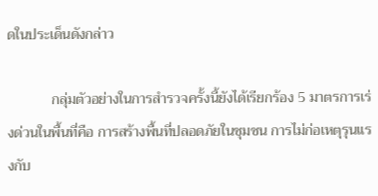ดในประเด็นดังกล่าว

            กลุ่มตัวอย่างในการสำรวจครั้งนี้ยังได้เรียกร้อง 5 มาตรการเร่งด่วนในพื้นที่คือ การสร้างพื้นที่ปลอดภัยในชุมชน การไม่ก่อเหตุรุนแรงกับ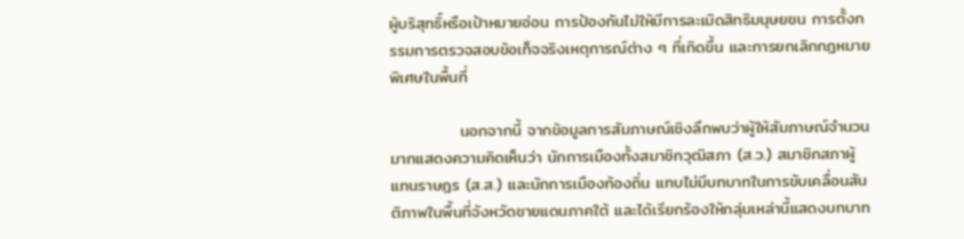ผู้บริสุทธิ์หรือเป้าหมายอ่อน การป้องกันไม่ให้มีการละเมิดสิทธิมนุษยชน การตั้งกรรมการตรวจสอบข้อเท็จจริงเหตุการณ์ต่าง ๆ ที่เกิดขึ้น และการยกเลิกกฎหมายพิเศษในพื้นที่

            นอกจากนี้ จากข้อมูลการสัมภาษณ์เชิงลึกพบว่าผู้ให้สัมภาษณ์จำนวนมากแสดงความคิดเห็นว่า นักการเมืองทั้งสมาชิกวุฒิสภา (ส.ว.) สมาชิกสภาผู้แทนราษฎร (ส.ส.) และนักการเมืองท้องถิ่น แทบไม่มีบทบาทในการขับเคลื่อนสันติภาพในพื้นที่จังหวัดชายแดนภาคใต้ และได้เรียกร้องให้กลุ่มเหล่านี้แสดงบทบาท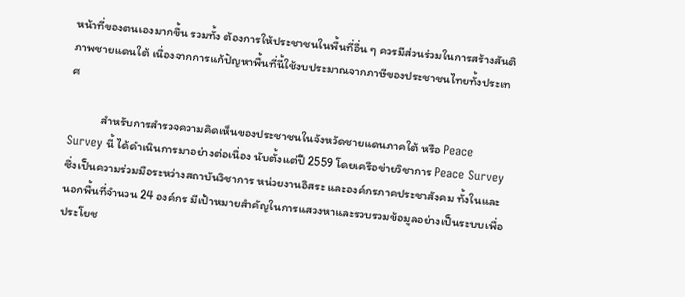หน้าที่ของตนเองมากขึ้น รวมทั้ง ต้องการให้ประชาชนในพื้นที่อื่น ๆ ควรมีส่วนร่วมในการสร้างสันติภาพชายแดนใต้ เนื่องจากการแก้ปัญหาพื้นที่นี้ใช้งบประมาณจากภาษีของประชาชนไทยทั้งประเทศ

            สำหรับการสำรวจความคิดเห็นของประชาชนในจังหวัดชายแดนภาคใต้ หรือ Peace Survey นี้ ได้ดำเนินการมาอย่างต่อเนื่อง นับตั้งแต่ปี 2559 โดยเครือข่ายวิชาการ Peace Survey ซึ่งเป็นความร่วมมือระหว่างสถาบันวิชาการ หน่วยงานอิสระ และองค์กรภาคประชาสังคม ทั้งในและนอกพื้นที่จำนวน 24 องค์กร มีเป้าหมายสำคัญในการแสวงหาและรวบรวมข้อมูลอย่างเป็นระบบเพื่อประโยช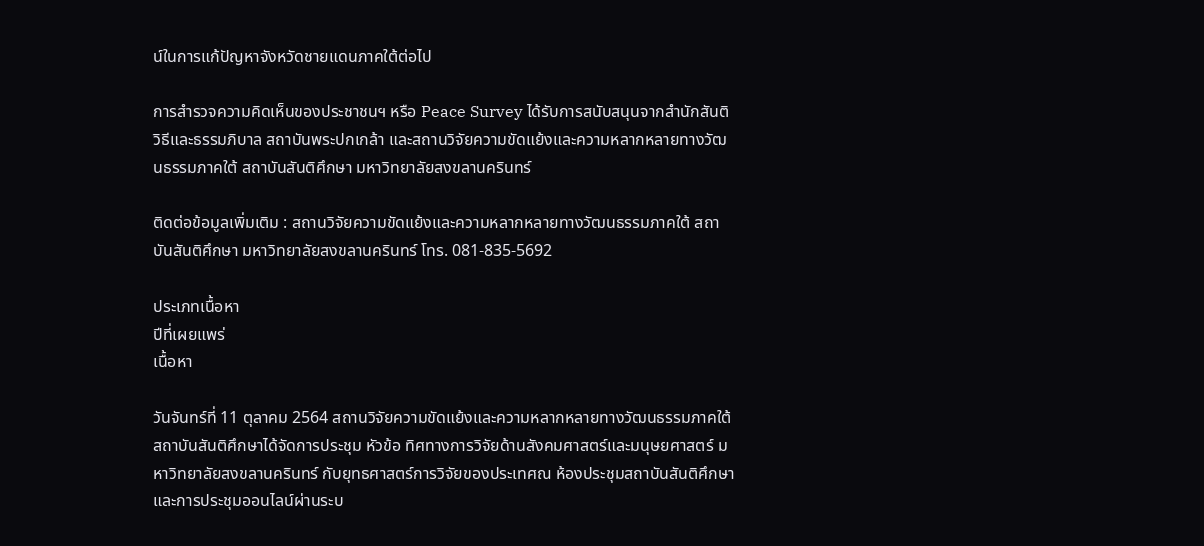น์ในการแก้ปัญหาจังหวัดชายแดนภาคใต้ต่อไป

การสำรวจความคิดเห็นของประชาชนฯ หรือ Peace Survey ได้รับการสนับสนุนจากสำนักสันติวิธีและธรรมภิบาล สถาบันพระปกเกล้า และสถานวิจัยความขัดแย้งและความหลากหลายทางวัฒนธรรมภาคใต้ สถาบันสันติศึกษา มหาวิทยาลัยสงขลานครินทร์

ติดต่อข้อมูลเพิ่มเติม : สถานวิจัยความขัดแย้งและความหลากหลายทางวัฒนธรรมภาคใต้ สถาบันสันติศึกษา มหาวิทยาลัยสงขลานครินทร์ โทร. 081-835-5692

ประเภทเนื้อหา
ปีที่เผยแพร่
เนื้อหา

วันจันทร์ที่ 11 ตุลาคม 2564 สถานวิจัยความขัดแย้งและความหลากหลายทางวัฒนธรรมภาคใต้ สถาบันสันติศึกษาได้จัดการประชุม หัวข้อ ทิศทางการวิจัยด้านสังคมศาสตร์และมนุษยศาสตร์ มหาวิทยาลัยสงขลานครินทร์ กับยุทธศาสตร์การวิจัยของประเทศณ ห้องประชุมสถาบันสันติศึกษา และการประชุมออนไลน์ผ่านระบ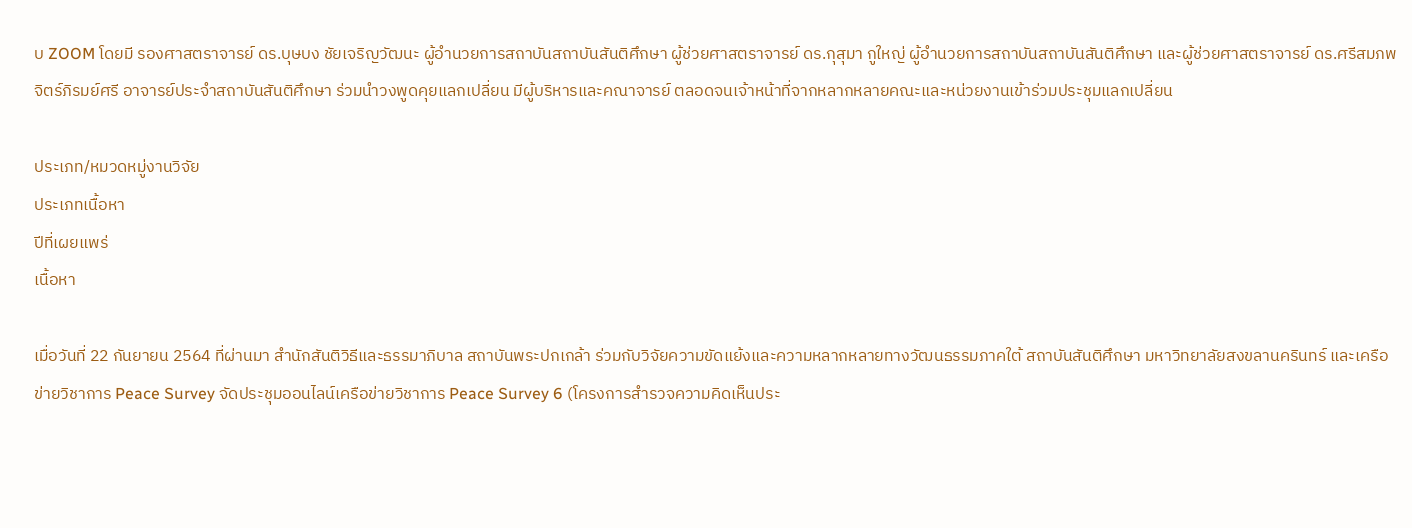บ ZOOM โดยมี รองศาสตราจารย์ ดร.บุษบง ชัยเจริญวัฒนะ ผู้อำนวยการสถาบันสถาบันสันติศึกษา ผู้ช่วยศาสตราจารย์ ดร.กุสุมา กูใหญ่ ผู้อำนวยการสถาบันสถาบันสันติศึกษา และผู้ช่วยศาสตราจารย์ ดร.ศรีสมภพ จิตร์ภิรมย์ศรี อาจารย์ประจำสถาบันสันติศึกษา ร่วมนำวงพูดคุยแลกเปลี่ยน มีผู้บริหารและคณาจารย์ ตลอดจนเจ้าหน้าที่จากหลากหลายคณะและหน่วยงานเข้าร่วมประชุมแลกเปลี่ยน

ประเภท/หมวดหมู่งานวิจัย
ประเภทเนื้อหา
ปีที่เผยแพร่
เนื้อหา

เมื่อวันที่ 22 กันยายน 2564 ที่ผ่านมา สำนักสันติวิธีและธรรมาภิบาล สถาบันพระปกเกล้า ร่วมกับวิจัยความขัดแย้งและความหลากหลายทางวัฒนธรรมภาคใต้ สถาบันสันติศึกษา มหาวิทยาลัยสงขลานครินทร์ และเครือข่ายวิชาการ Peace Survey จัดประชุมออนไลน์เครือข่ายวิชาการ Peace Survey 6 (โครงการสำรวจความคิดเห็นประ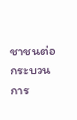ชาชนต่อกระบวนการ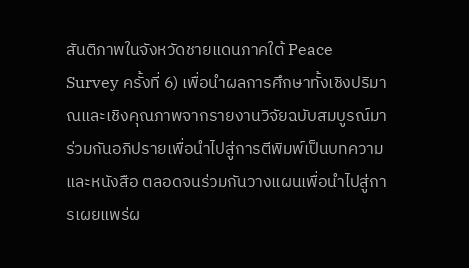สันติภาพในจังหวัดชายแดนภาคใต้ Peace Survey ครั้งที่ 6) เพื่อนำผลการศึกษาทั้งเชิงปริมาณและเชิงคุณภาพจากรายงานวิจัยฉบับสมบูรณ์มาร่วมกันอภิปรายเพื่อนำไปสู่การตีพิมพ์เป็นบทความและหนังสือ ตลอดจนร่วมกันวางแผนเพื่อนำไปสู่การเผยแพร่ผ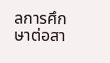ลการศึกษาต่อสา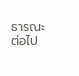ธารณะต่อไป